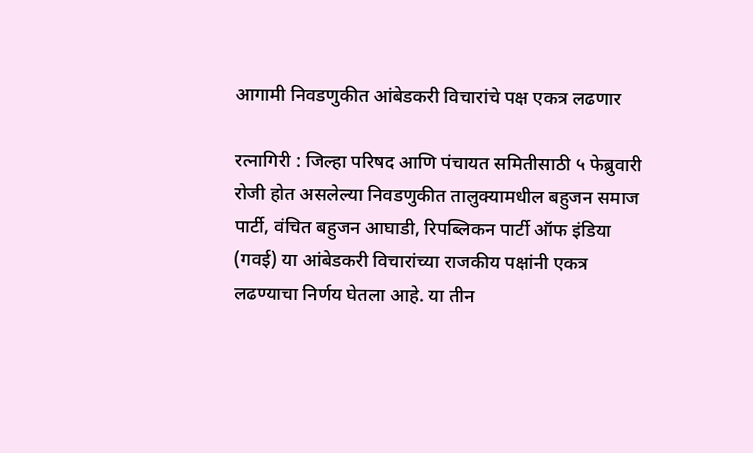आगामी निवडणुकीत आंबेडकरी विचारांचे पक्ष एकत्र लढणार

रत्नागिरी : जिल्हा परिषद आणि पंचायत समितीसाठी ५ फेब्रुवारी रोजी होत असलेल्या निवडणुकीत तालुक्यामधील बहुजन समाज पार्टी, वंचित बहुजन आघाडी, रिपब्लिकन पार्टी ऑफ इंडिया (गवई) या आंबेडकरी विचारांच्या राजकीय पक्षांनी एकत्र लढण्याचा निर्णय घेतला आहे. या तीन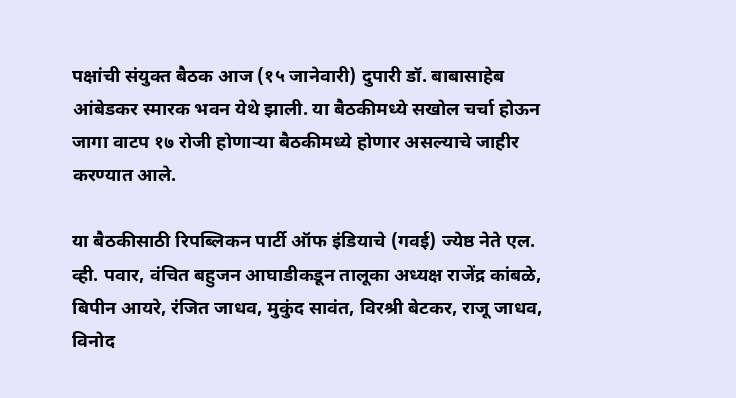पक्षांची संयुक्त बैठक आज (१५ जानेवारी) दुपारी डॉ. बाबासाहेब आंबेडकर स्मारक भवन येथे झाली. या बैठकीमध्ये सखोल चर्चा होऊन जागा वाटप १७ रोजी होणाऱ्या बैठकीमध्ये होणार असल्याचे जाहीर करण्यात आले.

या बैठकीसाठी रिपब्लिकन पार्टी ऑफ इंडियाचे (गवई) ज्येष्ठ नेते एल. व्ही. पवार, वंचित बहुजन आघाडीकडून तालूका अध्यक्ष राजेंद्र कांबळे, बिपीन आयरे, रंजित जाधव, मुकुंद सावंत, विरश्री बेटकर, राजू जाधव, विनोद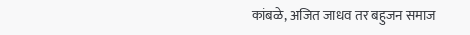कांबळे, अजित जाधव तर बहुजन समाज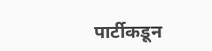पार्टीकडून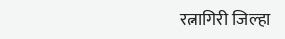रत्नागिरी जिल्हा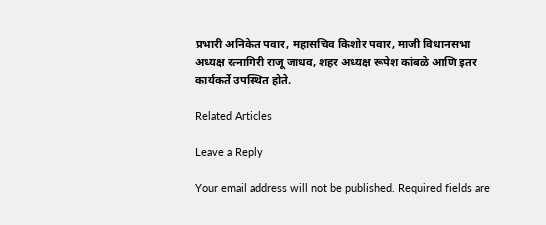प्रभारी अनिकेत पवार, महासचिव किशोर पवार, माजी विधानसभा अध्यक्ष रत्नागिरी राजू जाधव, शहर अध्यक्ष रूपेश कांबळे आणि इतर कार्यकर्ते उपस्थित होते.

Related Articles

Leave a Reply

Your email address will not be published. Required fields are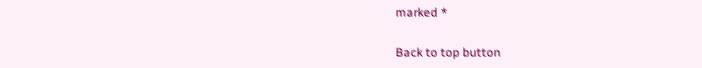marked *

Back to top button